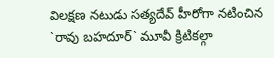విలక్షణ నటుడు సత్యదేవ్ హీరోగా నటించిన `రావు బహదూర్` మూవీ క్రిటికల్గా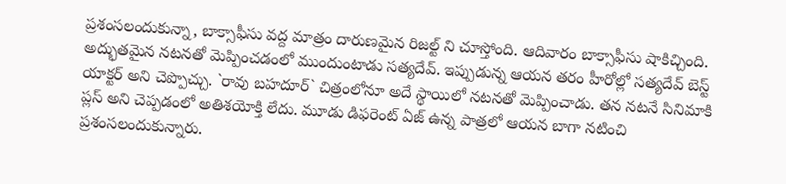ప్రశంసలందుకున్నా, బాక్సాఫీసు వద్ద మాత్రం దారుణమైన రిజల్ట్ ని చూస్తోంది. ఆదివారం బాక్సాఫీసు షాకిచ్చింది.
అద్భుతమైన నటనతో మెప్పించడంలో ముందుంటాడు సత్యదేవ్. ఇప్పుడున్న ఆయన తరం హీరోల్లో సత్యదేవ్ బెస్ట్ యాక్టర్ అని చెప్పొచ్చు. `రావు బహదూర్` చిత్రంలోనూ అదే స్థాయిలో నటనతో మెప్పించాడు. తన నటనే సినిమాకి ప్లస్ అని చెప్పడంలో అతిశయోక్తి లేదు. మూడు డిఫరెంట్ ఏజ్ ఉన్న పాత్రలో ఆయన బాగా నటించి ప్రశంసలందుకున్నారు.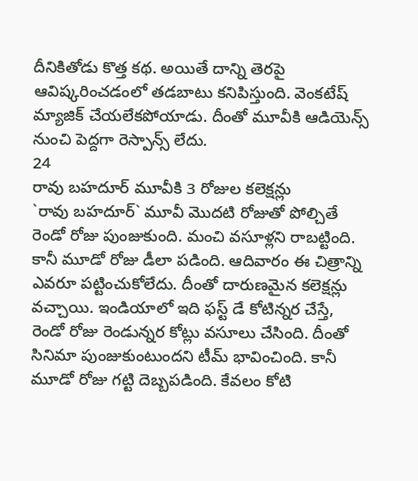దీనికితోడు కొత్త కథ. అయితే దాన్ని తెరపై ఆవిష్కరించడంలో తడబాటు కనిపిస్తుంది. వెంకటేష్ మ్యాజిక్ చేయలేకపోయాడు. దీంతో మూవీకి ఆడియెన్స్ నుంచి పెద్దగా రెస్పాన్స్ లేదు.
24
రావు బహదూర్ మూవీకి 3 రోజుల కలెక్షన్లు
`రావు బహదూర్` మూవీ మొదటి రోజుతో పోల్చితే రెండో రోజు పుంజుకుంది. మంచి వసూళ్లని రాబట్టింది. కానీ మూడో రోజు డీలా పడింది. ఆదివారం ఈ చిత్రాన్ని ఎవరూ పట్టించుకోలేదు. దీంతో దారుణమైన కలెక్షన్లు వచ్చాయి. ఇండియాలో ఇది ఫస్ట్ డే కోటిన్నర చేస్తే, రెండో రోజు రెండున్నర కోట్లు వసూలు చేసింది. దీంతో సినిమా పుంజుకుంటుందని టీమ్ భావించింది. కానీ మూడో రోజు గట్టి దెబ్బపడింది. కేవలం కోటి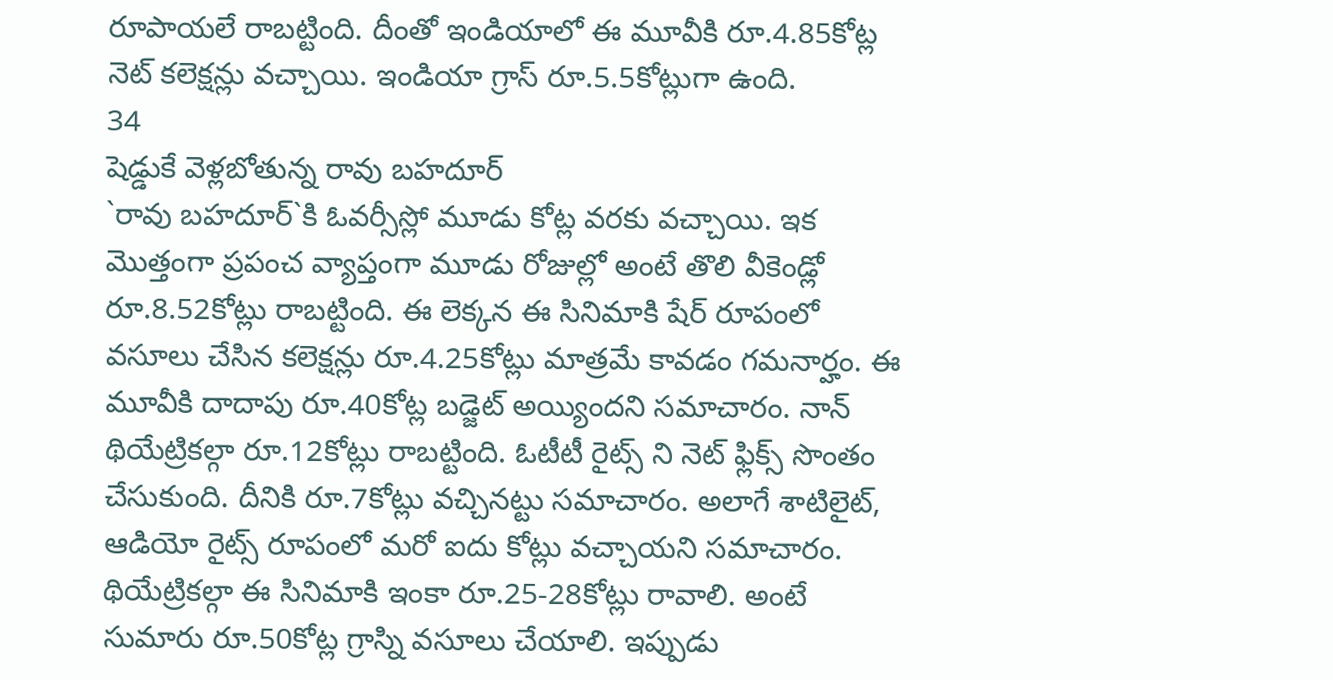రూపాయలే రాబట్టింది. దీంతో ఇండియాలో ఈ మూవీకి రూ.4.85కోట్ల నెట్ కలెక్షన్లు వచ్చాయి. ఇండియా గ్రాస్ రూ.5.5కోట్లుగా ఉంది.
34
షెడ్డుకే వెళ్లబోతున్న రావు బహదూర్
`రావు బహదూర్`కి ఓవర్సీస్లో మూడు కోట్ల వరకు వచ్చాయి. ఇక మొత్తంగా ప్రపంచ వ్యాప్తంగా మూడు రోజుల్లో అంటే తొలి వీకెండ్లో రూ.8.52కోట్లు రాబట్టింది. ఈ లెక్కన ఈ సినిమాకి షేర్ రూపంలో వసూలు చేసిన కలెక్షన్లు రూ.4.25కోట్లు మాత్రమే కావడం గమనార్హం. ఈ మూవీకి దాదాపు రూ.40కోట్ల బడ్జెట్ అయ్యిందని సమాచారం. నాన్ థియేట్రికల్గా రూ.12కోట్లు రాబట్టింది. ఓటీటీ రైట్స్ ని నెట్ ఫ్లిక్స్ సొంతం చేసుకుంది. దీనికి రూ.7కోట్లు వచ్చినట్టు సమాచారం. అలాగే శాటిలైట్, ఆడియో రైట్స్ రూపంలో మరో ఐదు కోట్లు వచ్చాయని సమాచారం. థియేట్రికల్గా ఈ సినిమాకి ఇంకా రూ.25-28కోట్లు రావాలి. అంటే సుమారు రూ.50కోట్ల గ్రాస్ని వసూలు చేయాలి. ఇప్పుడు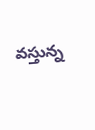వస్తున్న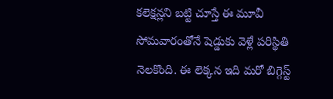కలెక్షన్లని బట్టి చూస్తే ఈ మూవీ సోమవారంతోనే షెడ్డుకు వెళ్లే పరిస్థితి నెలకొంది. ఈ లెక్కన ఇది మరో బిగ్గెస్ట్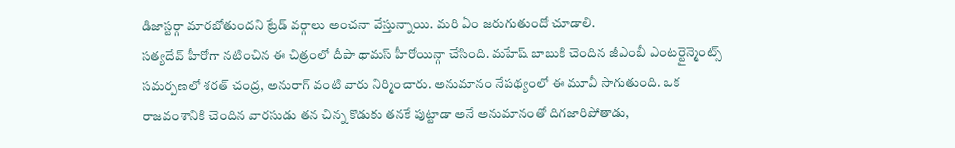డిజాస్టర్గా మారబోతుందని ట్రేడ్ వర్గాలు అంచనా వేస్తున్నాయి. మరి ఏం జరుగుతుందో చూడాలి.
సత్యదేవ్ హీరోగా నటించిన ఈ చిత్రంలో దీపా థామస్ హీరోయిన్గా చేసింది. మహేష్ బాబుకి చెందిన జీఎంబీ ఎంటర్టైన్మెంట్స్ సమర్పణలో శరత్ చంద్ర, అనురాగ్ వంటి వారు నిర్మించారు. అనుమానం నేపథ్యంలో ఈ మూవీ సాగుతుంది. ఒక రాజవంశానికి చెందిన వారసుడు తన చిన్న కొడుకు తనకే పుట్టాడా అనే అనుమానంతో దిగజారిపోతాడు,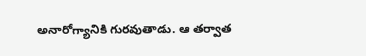అనారోగ్యానికి గురవుతాడు. ఆ తర్వాత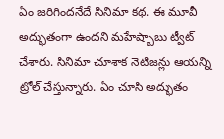ఏం జరిగిందనేదే సినిమా కథ. ఈ మూవీ అద్భుతంగా ఉందని మహేష్బాబు ట్వీట్ చేశారు. సినిమా చూశాక నెటిజన్లు ఆయన్ని ట్రోల్ చేస్తున్నారు. ఏం చూసి అద్భుతం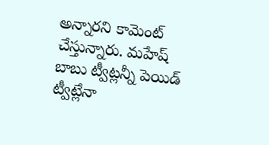అన్నారని కామెంట్ చేస్తున్నారు. మహేష్ బాబు ట్వీట్లన్నీ పెయిడ్ ట్వీట్లేనా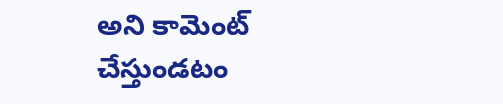అని కామెంట్ చేస్తుండటం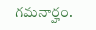గమనార్హం.